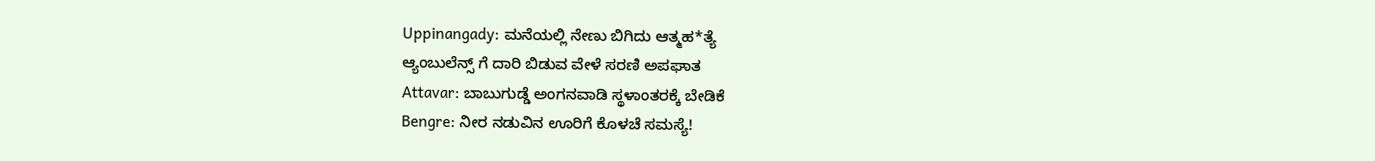Uppinangady: ಮನೆಯಲ್ಲಿ ನೇಣು ಬಿಗಿದು ಆತ್ಮಹ*ತ್ಯೆ
ಆ್ಯಂಬುಲೆನ್ಸ್ ಗೆ ದಾರಿ ಬಿಡುವ ವೇಳೆ ಸರಣಿ ಅಪಘಾತ
Attavar: ಬಾಬುಗುಡ್ಡೆ ಅಂಗನವಾಡಿ ಸ್ಥಳಾಂತರಕ್ಕೆ ಬೇಡಿಕೆ
Bengre: ನೀರ ನಡುವಿನ ಊರಿಗೆ ಕೊಳಚೆ ಸಮಸ್ಯೆ!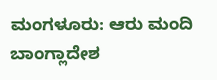ಮಂಗಳೂರು: ಆರು ಮಂದಿ ಬಾಂಗ್ಲಾದೇಶ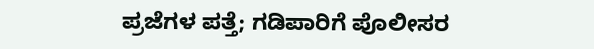ಪ್ರಜೆಗಳ ಪತ್ತೆ; ಗಡಿಪಾರಿಗೆ ಪೊಲೀಸರ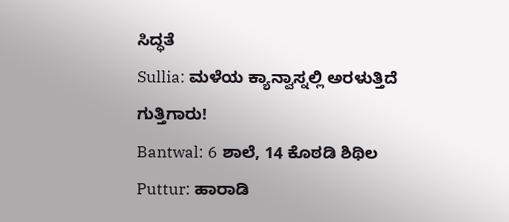ಸಿದ್ಧತೆ
Sullia: ಮಳೆಯ ಕ್ಯಾನ್ವಾಸ್ನಲ್ಲಿ ಅರಳುತ್ತಿದೆ ಗುತ್ತಿಗಾರು!
Bantwal: 6 ಶಾಲೆ, 14 ಕೊಠಡಿ ಶಿಥಿಲ
Puttur: ಹಾರಾಡಿ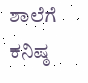ಶಾಲೆಗೆ ಕನಿಷ್ಠ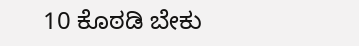10 ಕೊಠಡಿ ಬೇಕು